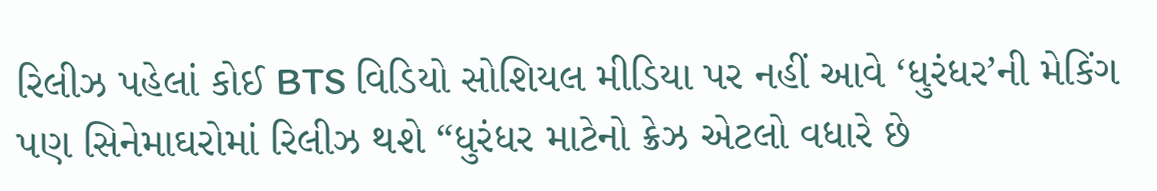રિલીઝ પહેલાં કોઈ BTS વિડિયો સોશિયલ મીડિયા પર નહીં આવે ‘ધુરંધર’ની મેકિંગ પણ સિનેમાઘરોમાં રિલીઝ થશે “ધુરંધર માટેનો ક્રેઝ એટલો વધારે છે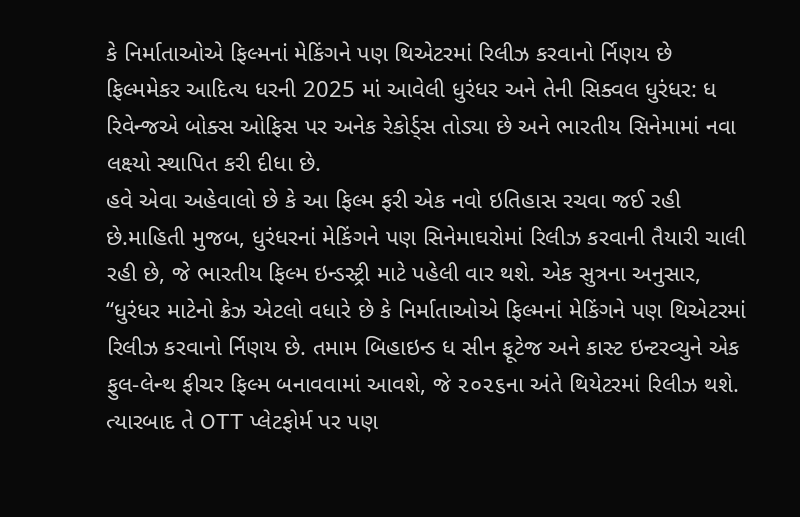કે નિર્માતાઓએ ફિલ્મનાં મેકિંગને પણ થિએટરમાં રિલીઝ કરવાનો ર્નિણય છે ફિલ્મમેકર આદિત્ય ધરની 2025 માં આવેલી ધુરંધર અને તેની સિક્વલ ધુરંધર: ધ રિવેન્જએ બોક્સ ઓફિસ પર અનેક રેકોર્ડ્સ તોડ્યા છે અને ભારતીય સિનેમામાં નવા લક્ષ્યો સ્થાપિત કરી દીધા છે.
હવે એવા અહેવાલો છે કે આ ફિલ્મ ફરી એક નવો ઇતિહાસ રચવા જઈ રહી છે.માહિતી મુજબ, ધુરંધરનાં મેકિંગને પણ સિનેમાઘરોમાં રિલીઝ કરવાની તૈયારી ચાલી રહી છે, જે ભારતીય ફિલ્મ ઇન્ડસ્ટ્રી માટે પહેલી વાર થશે. એક સુત્રના અનુસાર, “ધુરંધર માટેનો ક્રેઝ એટલો વધારે છે કે નિર્માતાઓએ ફિલ્મનાં મેકિંગને પણ થિએટરમાં રિલીઝ કરવાનો ર્નિણય છે. તમામ બિહાઇન્ડ ધ સીન ફૂટેજ અને કાસ્ટ ઇન્ટરવ્યુને એક ફુલ-લેન્થ ફીચર ફિલ્મ બનાવવામાં આવશે, જે ૨૦૨૬ના અંતે થિયેટરમાં રિલીઝ થશે. ત્યારબાદ તે OTT પ્લેટફોર્મ પર પણ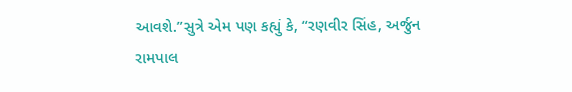આવશે.”સુત્રે એમ પણ કહ્યું કે, “રણવીર સિંહ, અર્જુન રામપાલ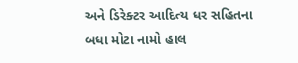અને ડિરેક્ટર આદિત્ય ધર સહિતના બધા મોટા નામો હાલ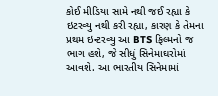કોઈ મીડિયા સામે નથી જઈ રહ્યા કે ઇટરવ્યુ નથી કરી રહ્યા, કારણ કે તેમના પ્રથમ ઇન્ટરવ્યુ આ BTS ફિલ્મનો જ ભાગ હશે, જે સીધું સિનેમાઘરોમાં આવશે. આ ભારતીય સિનેમામાં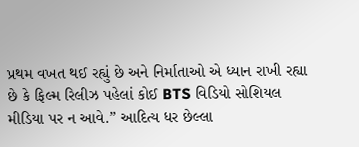પ્રથમ વખત થઈ રહ્યું છે અને નિર્માતાઓ એ ધ્યાન રાખી રહ્યા છે કે ફિલ્મ રિલીઝ પહેલાં કોઈ BTS વિડિયો સોશિયલ મીડિયા પર ન આવે.” આદિત્ય ધર છેલ્લા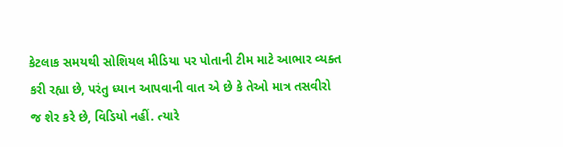કેટલાક સમયથી સોશિયલ મીડિયા પર પોતાની ટીમ માટે આભાર વ્યક્ત કરી રહ્યા છે, પરંતુ ધ્યાન આપવાની વાત એ છે કે તેઓ માત્ર તસવીરો જ શેર કરે છે, વિડિયો નહીં. ત્યારે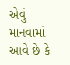એવું માનવામાં આવે છે કે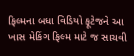ફિલ્મના બધા વિડિયો ફૂટેજને આ ખાસ મેકિંગ ફિલ્મ માટે જ સાચવી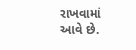રાખવામાં આવે છે.